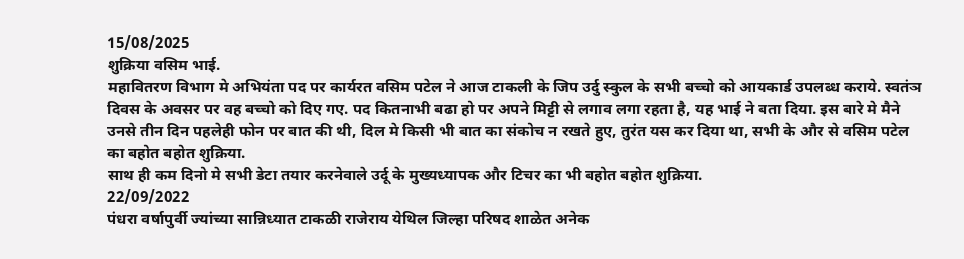15/08/2025
शुक्रिया वसिम भाई.
महावितरण विभाग मे अभियंता पद पर कार्यरत वसिम पटेल ने आज टाकली के जिप उर्दु स्कुल के सभी बच्चो को आयकार्ड उपलब्ध कराये. स्वतंञ दिवस के अवसर पर वह बच्चो को दिए गए. पद कितनाभी बढा हो पर अपने मिट्टी से लगाव लगा रहता है, यह भाई ने बता दिया. इस बारे मे मैने उनसे तीन दिन पहलेही फोन पर बात की थी, दिल मे किसी भी बात का संकोच न रखते हुए, तुरंत यस कर दिया था, सभी के और से वसिम पटेल का बहोत बहोत शुक्रिया.
साथ ही कम दिनो मे सभी डेटा तयार करनेवाले उर्दू के मुख्यध्यापक और टिचर का भी बहोत बहोत शुक्रिया.
22/09/2022
पंधरा वर्षापुर्वी ज्यांच्या सान्निध्यात टाकळी राजेराय येथिल जिल्हा परिषद शाळेत अनेक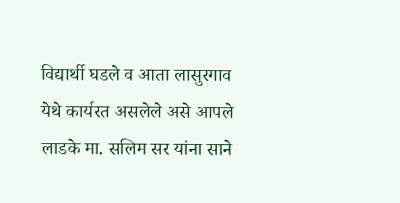विद्यार्थी घडले व आता लासुरगाव येथे कार्यरत असलेले असे आपले लाडके मा. सलिम सर यांना साने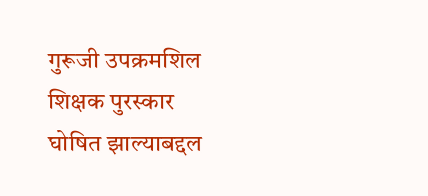गुरूजी उपक्रमशिल शिक्षक पुरस्कार घोषित झाल्याबद्दल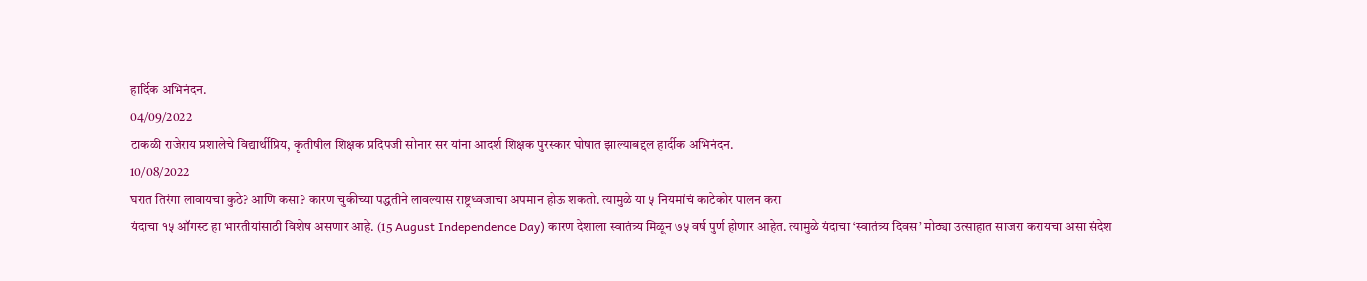हार्दिक अभिनंदन.
04/09/2022
टाकळी राजेराय प्रशालेचे विद्यार्थीप्रिय, कृतीषील शिक्षक प्रदिपजी सोनार सर यांना आदर्श शिक्षक पुरस्कार घोषात झाल्याबद्दल हार्दीक अभिनंदन.
10/08/2022
घरात तिरंगा लावायचा कुठे? आणि कसा? कारण चुकीच्या पद्धतीने लावल्यास राष्ट्रध्वजाचा अपमान होऊ शकतो. त्यामुळे या ५ नियमांचं काटेकोर पालन करा
यंदाचा १५ ऑगस्ट हा भारतीयांसाठी विशेष असणार आहे. (15 August Independence Day) कारण देशाला स्वातंत्र्य मिळून ७५ वर्ष पुर्ण होणार आहेत. त्यामुळे यंदाचा ‘स्वातंत्र्य दिवस’ मोठ्या उत्साहात साजरा करायचा असा संदेश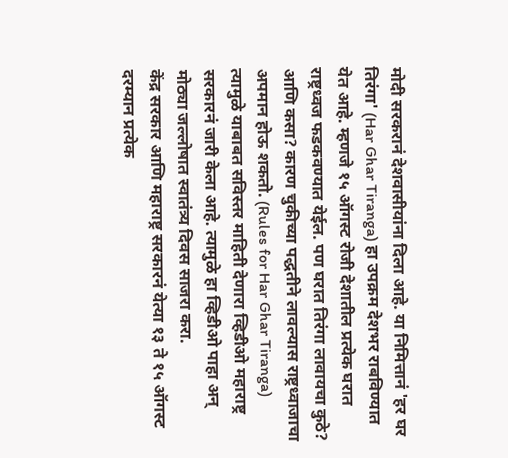मोदी सरकरानं देशवासीयांना दिला आहे. या निमित्तानं 'हर घर तिरंगा' (Har Ghar Tiranga) हा उपक्रम देशभर राबविण्यात येत आहे. म्हणजे १५ ऑगस्ट रोजी देशातील प्रत्येक घरात राष्ट्रध्वज फडकवण्यात येईल. पण घरात तिरंगा लावायचा कुठे? आणि कसा? कारण चुकीच्या पद्धतीने लावल्यास राष्ट्रध्वाजाचा अपमान होऊ शकतो. (Rules for Har Ghar Tiranga) त्यामुळे याबाबत सविस्तर माहिती देणारा व्हिडीओ महाराष्ट्र सरकारनं जारी केला आहे. त्यामुळे हा व्हिडीओ पाहा अन् मोठ्या जल्लोषात स्वातंत्र्य दिवस साजरा करा.
केंद्र सरकार आणि महाराष्ट्र सरकारनं येत्या १३ ते १५ ऑगस्ट दरम्यान प्रत्येक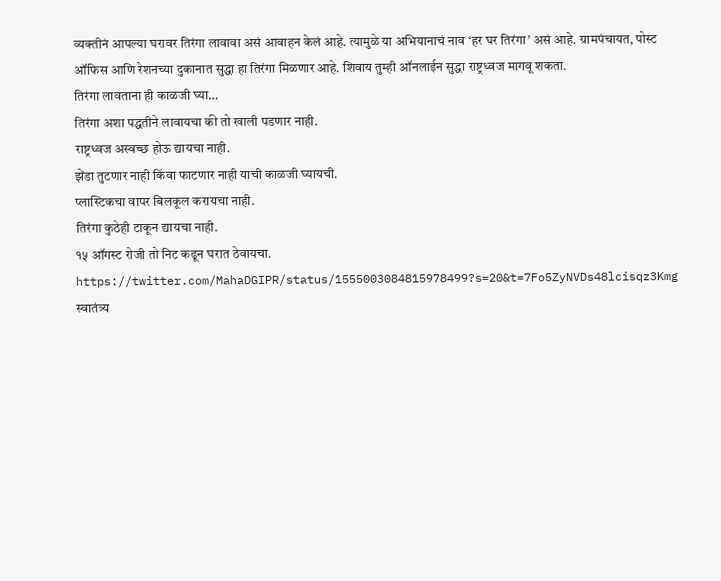व्यक्तीनं आपल्या घरावर तिरंगा लावावा असं आवाहन केलं आहे. त्यामुळे या अभियानाचं नाव ‘हर घर तिरंगा’ असं आहे. ग्रामपंचायत, पोस्ट ऑफिस आणि रेशनच्या दुकानात सुद्धा हा तिरंगा मिळणार आहे. शिवाय तुम्ही ऑनलाईन सुद्धा राष्ट्रध्वज मागवू शकता.
तिरंगा लावताना ही काळजी घ्या…
तिरंगा अशा पद्धतीने लावायचा की तो खाली पडणार नाही.
राष्ट्रध्वज अस्वच्छ होऊ द्यायचा नाही.
झेंडा तुटणार नाही किंवा फाटणार नाही याची काळजी घ्यायची.
प्लास्टिकचा वापर बिलकूल करायचा नाही.
तिरंगा कुठेही टाकून द्यायचा नाही.
१५ ऑगस्ट रोजी तो निट कढून घरात ठेवायचा.
https://twitter.com/MahaDGIPR/status/1555003084815978499?s=20&t=7Fo5ZyNVDs48lcisqz3Kmg
स्वातंत्र्य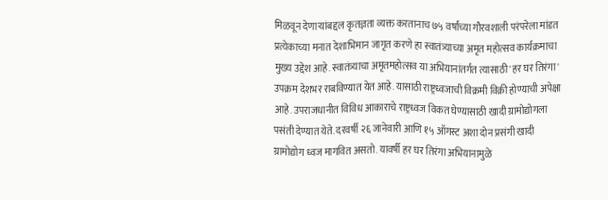मिळवून देणाऱ्यांबद्दल कृतज्ञता व्यक्त करतानाच ७५ वर्षांच्या गौरवशाली परंपरेला मांडत प्रत्येकाच्या मनात देशाभिमान जागृत करणे हा स्वातंत्र्याच्या अमृत महोत्सव कार्यक्रमाचा मुख्य उद्देश आहे. स्वातंत्र्याचा अमृतमहोत्सव या अभियानांतर्गत त्यासाठी 'हर घर तिरंगा' उपक्रम देशभर राबविण्यात येत आहे. यासाठी राष्ट्रध्वजाची विक्रमी विक्री होण्याची अपेक्षा आहे. उपराजधानीत विविध आकाराचे राष्ट्रध्वज विकत घेण्यासाठी खादी ग्रामोद्योगला पसंती देण्यात येते. दरवर्षी २६ जानेवारी आणि १५ ऑगस्ट अशा दोन प्रसंगी खादी ग्रामोद्योग ध्वज मागवित असतो. यावर्षी हर घर तिरंगा अभियानामुळे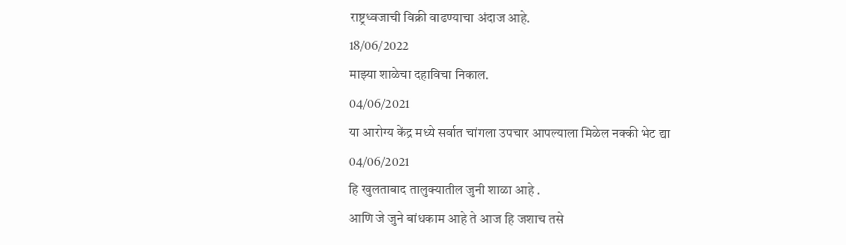राष्ट्रध्वजाची विक्री वाढण्याचा अंदाज आहे.
18/06/2022
माझ्या शाळेचा दहाविचा निकाल.
04/06/2021
या आरोग्य केंद्र मध्ये सर्वात चांगला उपचार आपल्याला मिळेल नक्की भेट द्या
04/06/2021
हि खुलताबाद तालुक्यातील जुनी शाळा आहे .
आणि जे जुने बांधकाम आहे ते आज हि जशाच तसे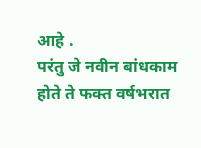आहे .
परंतु जे नवीन बांधकाम होते ते फक्त वर्षभरात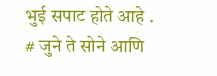भुई सपाट होते आहे .
# जुने ते सोने आणि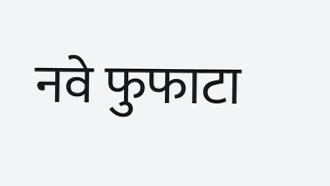नवे फुफाटा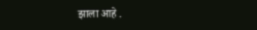झाला आहे .